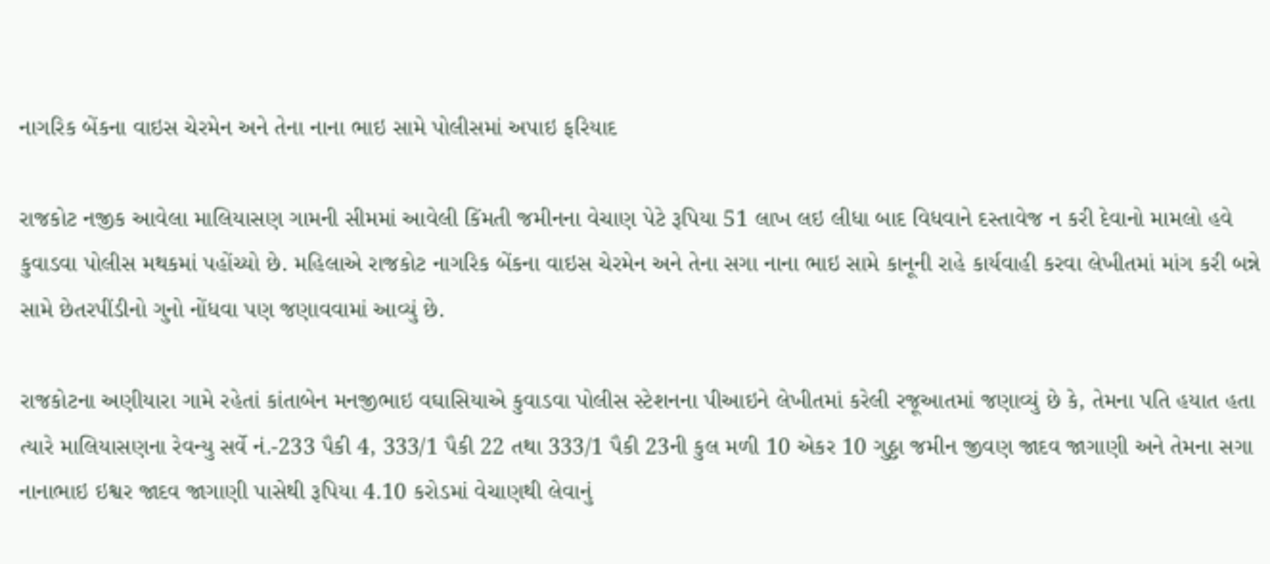નાગરિક બેંકના વાઇસ ચેરમેન અને તેના નાના ભાઇ સામે પોલીસમાં અપાઇ ફરિયાદ

રાજકોટ નજીક આવેલા માલિયાસણ ગામની સીમમાં આવેલી કિંમતી જમીનના વેચાણ પેટે રૂપિયા 51 લાખ લઇ લીધા બાદ વિધવાને દસ્તાવેજ ન કરી દેવાનો મામલો હવે કુવાડવા પોલીસ મથકમાં પહોંચ્યો છે. મહિલાએ રાજકોટ નાગરિક બેંકના વાઇસ ચેરમેન અને તેના સગા નાના ભાઇ સામે કાનૂની રાહે કાર્યવાહી કરવા લેખીતમાં માંગ કરી બન્ને સામે છેતરપીંડીનો ગુનો નોંધવા પણ જણાવવામાં આવ્યું છે.

રાજકોટના અણીયારા ગામે રહેતાં કાંતાબેન મનજીભાઇ વઘાસિયાએ કુવાડવા પોલીસ સ્ટેશનના પીઆઇને લેખીતમાં કરેલી રજૂઆતમાં જણાવ્યું છે કે, તેમના પતિ હયાત હતા ત્યારે માલિયાસણના રેવન્યુ સર્વે નં.-233 પૈકી 4, 333/1 પૈકી 22 તથા 333/1 પૈકી 23ની કુલ મળી 10 એકર 10 ગુઠ્ઠા જમીન જીવણ જાદવ જાગાણી અને તેમના સગા નાનાભાઇ ઇશ્વર જાદવ જાગાણી પાસેથી રૂપિયા 4.10 કરોડમાં વેચાણથી લેવાનું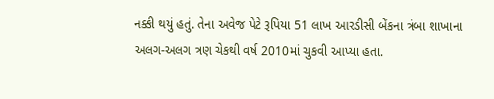નક્કી થયું હતું. તેના અવેજ પેટે રૂપિયા 51 લાખ આરડીસી બેંકના ત્રંબા શાખાના અલગ-અલગ ત્રણ ચેકથી વર્ષ 2010માં ચુકવી આપ્યા હતા.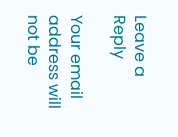Leave a Reply

Your email address will not be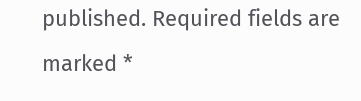published. Required fields are marked *